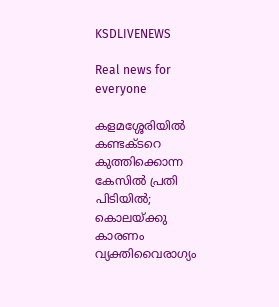KSDLIVENEWS

Real news for everyone

കളമശ്ശേരിയില്‍ കണ്ടക്ടറെ കുത്തിക്കൊന്ന കേസിൽ പ്രതി പിടിയില്‍; കൊലയ്ക്കു കാരണം വ്യക്തിവൈരാഗ്യം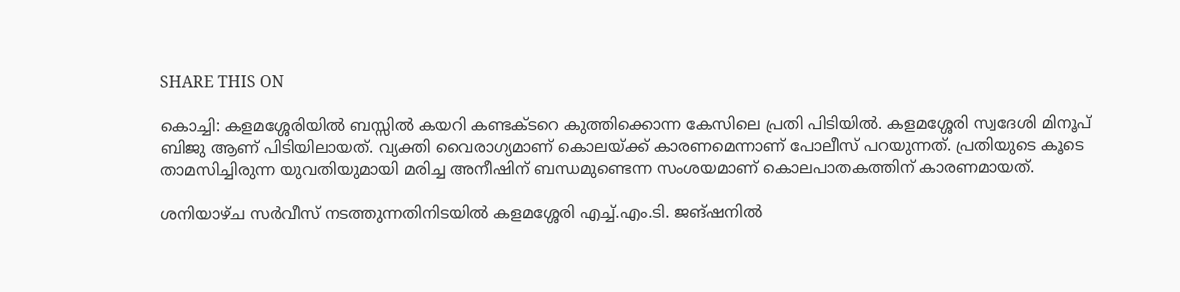SHARE THIS ON

കൊച്ചി: കളമശ്ശേരിയില്‍ ബസ്സില്‍ കയറി കണ്ടക്ടറെ കുത്തിക്കൊന്ന കേസിലെ പ്രതി പിടിയില്‍. കളമശ്ശേരി സ്വദേശി മിനൂപ് ബിജു ആണ് പിടിയിലായത്. വ്യക്തി വൈരാഗ്യമാണ് കൊലയ്ക്ക് കാരണമെന്നാണ് പോലീസ് പറയുന്നത്. പ്രതിയുടെ കൂടെ താമസിച്ചിരുന്ന യുവതിയുമായി മരിച്ച അനീഷിന് ബന്ധമുണ്ടെന്ന സംശയമാണ് കൊലപാതകത്തിന് കാരണമായത്.

ശനിയാഴ്ച സർവീസ് നടത്തുന്നതിനിടയിൽ കളമശ്ശേരി എച്ച്.എം.ടി. ജങ്ഷനിൽ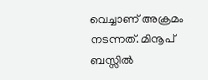വെച്ചാണ് അക്രമം നടന്നത്. മിനൂപ് ബസ്സിൽ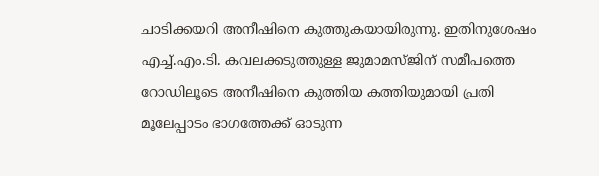ചാടിക്കയറി അ‌നീഷിനെ കുത്തുകയായിരുന്നു. ഇതിനുശേഷം എച്ച്.എം.ടി. കവലക്കടുത്തുള്ള ജുമാമസ്ജിന് സമീപത്തെ റോഡിലൂടെ അനീഷിനെ കുത്തിയ കത്തിയുമായി പ്രതി മൂലേപ്പാടം ഭാഗത്തേക്ക് ഓടുന്ന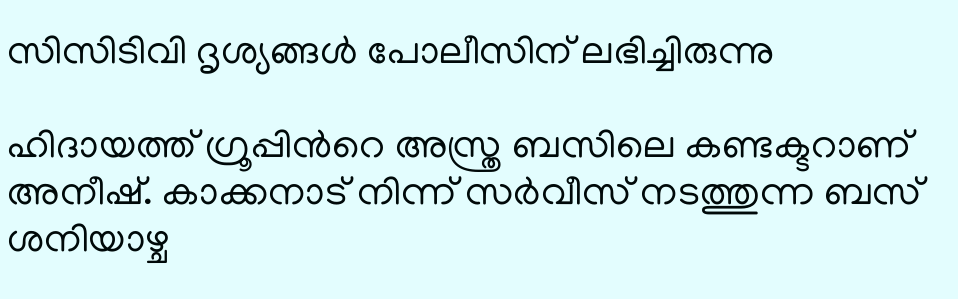സിസിടിവി ദൃശ്യങ്ങൾ പോലീസിന് ലഭിച്ചിരുന്നു

ഹിദായത്ത് ഗ്രൂപ്പിൻറെ അസ്ത്ര ബസിലെ കണ്ടക്ടറാണ് അനീഷ്. കാക്കനാട് നിന്ന് സർവീസ് നടത്തുന്ന ബസ് ശനിയാഴ്ച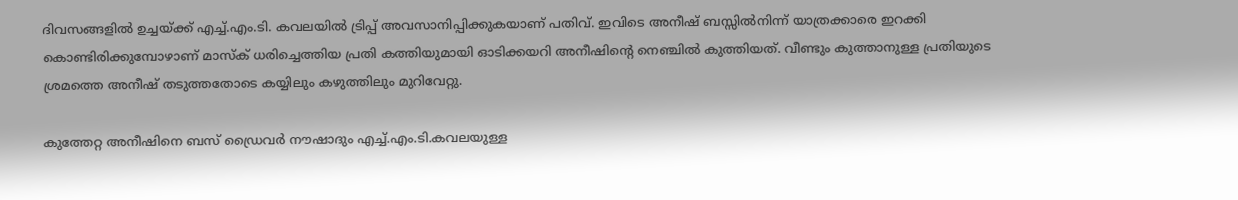ദിവസങ്ങളിൽ ഉച്ചയ്ക്ക് എച്ച്.എം.ടി. കവലയിൽ ട്രിപ്പ് അവസാനിപ്പിക്കുകയാണ് പതിവ്. ഇവിടെ അനീഷ് ബസ്സിൽനിന്ന് യാത്രക്കാരെ ഇറക്കി കൊണ്ടിരിക്കുമ്പോഴാണ് മാസ്ക് ധരിച്ചെത്തിയ പ്രതി കത്തിയുമായി ഓടിക്കയറി അനീഷിൻ്റെ നെഞ്ചിൽ കുത്തിയത്. വീണ്ടും കുത്താനുള്ള പ്രതിയുടെ ശ്രമത്തെ അനീഷ് തടുത്തതോടെ കയ്യിലും കഴുത്തിലും മുറിവേറ്റു.

കുത്തേറ്റ അനീഷിനെ ബസ് ഡ്രൈവർ നൗഷാദും എച്ച്.എം.ടി.കവലയുള്ള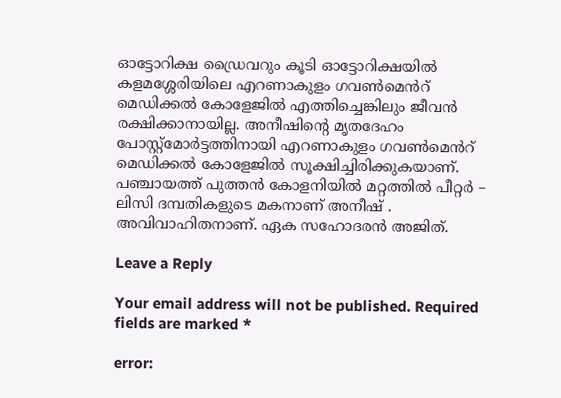ഓട്ടോറിക്ഷ ഡ്രൈവറും കൂടി ഓട്ടോറിക്ഷയിൽ കളമശ്ശേരിയിലെ എറണാകുളം ഗവൺമെൻറ് മെഡിക്കൽ കോളേജിൽ എത്തിച്ചെങ്കിലും ജീവൻ രക്ഷിക്കാനായില്ല. അനീഷിന്റെ മൃതദേഹം പോസ്റ്റ്മോർട്ടത്തിനായി എറണാകുളം ഗവൺമെൻറ് മെഡിക്കൽ കോളേജിൽ സൂക്ഷിച്ചിരിക്കുകയാണ്. പഞ്ചായത്ത്‌ പുത്തൻ കോളനിയിൽ മറ്റത്തിൽ പീറ്റർ – ലിസി ദമ്പതികളുടെ മകനാണ് അനീഷ് . അവിവാഹിതനാണ്. ഏക സഹോദരൻ അജിത്.

Leave a Reply

Your email address will not be published. Required fields are marked *

error: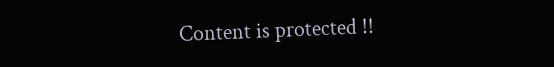Content is protected !!